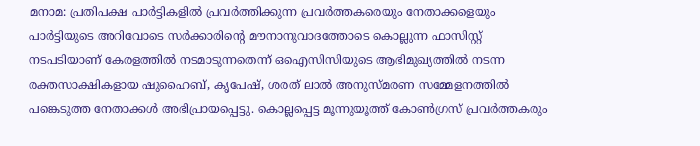മനാമ: പ്രതിപക്ഷ പാർട്ടികളിൽ പ്രവർത്തിക്കുന്ന പ്രവർത്തകരെയും നേതാക്കളെയും പാർട്ടിയുടെ അറിവോടെ സർക്കാരിന്റെ മൗനാനുവാദത്തോടെ കൊല്ലുന്ന ഫാസിസ്റ്റ് നടപടിയാണ് കേരളത്തിൽ നടമാടുന്നതെന്ന് ഒഐസിസിയുടെ ആഭിമുഖ്യത്തിൽ നടന്ന രക്തസാക്ഷികളായ ഷുഹൈബ്, കൃപേഷ്, ശരത് ലാൽ അനുസ്മരണ സമ്മേളനത്തിൽ പങ്കെടുത്ത നേതാക്കൾ അഭിപ്രായപ്പെട്ടു. കൊല്ലപ്പെട്ട മൂന്നുയൂത്ത് കോൺഗ്രസ് പ്രവർത്തകരും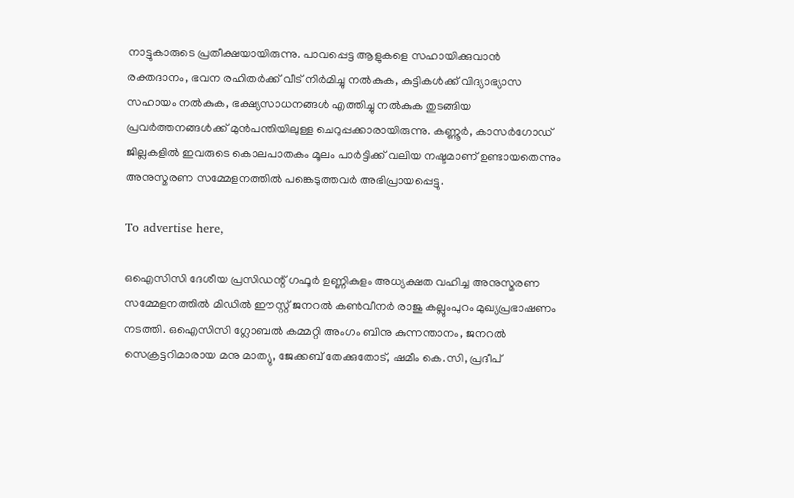നാട്ടുകാരുടെ പ്രതീക്ഷയായിരുന്നു. പാവപ്പെട്ട ആളുകളെ സഹായിക്കുവാൻ രക്തദാനം, ഭവന രഹിതർക്ക് വീട് നിർമിച്ചു നൽകുക, കുട്ടികൾക്ക് വിദ്യാഭ്യാസ സഹായം നൽകുക, ഭക്ഷ്യസാധനങ്ങൾ എത്തിച്ചു നൽകുക തുടങ്ങിയ പ്രവർത്തനങ്ങൾക്ക് മുൻപന്തിയിലുള്ള ചെറുപ്പക്കാരായിരുന്നു. കണ്ണൂർ, കാസർഗോഡ് ജില്ലകളിൽ ഇവരുടെ കൊലപാതകം മൂലം പാർട്ടിക്ക് വലിയ നഷ്ടമാണ് ഉണ്ടായതെന്നും അനുസ്മരണ സമ്മേളനത്തിൽ പങ്കെടുത്തവർ അഭിപ്രായപ്പെട്ടു.

To advertise here,

ഒഐസിസി ദേശീയ പ്രസിഡന്റ് ഗഫൂർ ഉണ്ണികുളം അധ്യക്ഷത വഹിച്ച അനുസ്മരണ സമ്മേളനത്തിൽ മിഡിൽ ഈസ്റ്റ് ജനറൽ കൺവീനർ രാജു കല്ലുംപുറം മുഖ്യപ്രഭാഷണം നടത്തി. ഒഐസിസി ഗ്ലോബൽ കമ്മറ്റി അംഗം ബിനു കുന്നന്താനം, ജനറൽ സെക്രട്ടറിമാരായ മനു മാത്യു, ജേക്കബ് തേക്കുതോട്, ഷമീം കെ.സി, പ്രദീപ്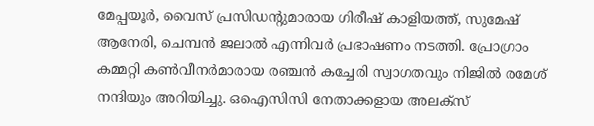മേപ്പയൂർ, വൈസ് പ്രസിഡന്റുമാരായ ഗിരീഷ് കാളിയത്ത്, സുമേഷ് ആനേരി, ചെമ്പൻ ജലാൽ എന്നിവർ പ്രഭാഷണം നടത്തി. പ്രോഗ്രാം കമ്മറ്റി കൺവീനർമാരായ രഞ്ചൻ കച്ചേരി സ്വാഗതവും നിജിൽ രമേശ് നന്ദിയും അറിയിച്ചു. ഒഐസിസി നേതാക്കളായ അലക്‌സ്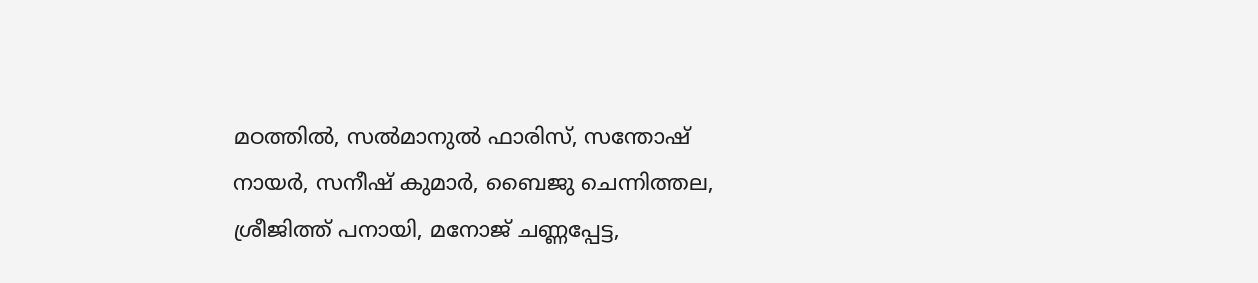മഠത്തിൽ, സൽമാനുൽ ഫാരിസ്, സന്തോഷ് നായർ, സനീഷ് കുമാർ, ബൈജു ചെന്നിത്തല, ശ്രീജിത്ത് പനായി, മനോജ് ചണ്ണപ്പേട്ട,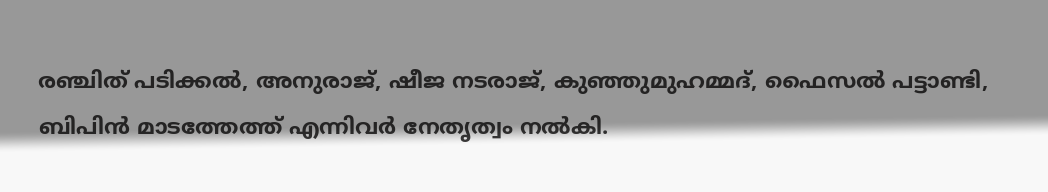രഞ്ചിത് പടിക്കൽ, അനുരാജ്, ഷീജ നടരാജ്, കുഞ്ഞുമുഹമ്മദ്, ഫൈസൽ പട്ടാണ്ടി, ബിപിൻ മാടത്തേത്ത് എന്നിവർ നേതൃത്വം നൽകി.